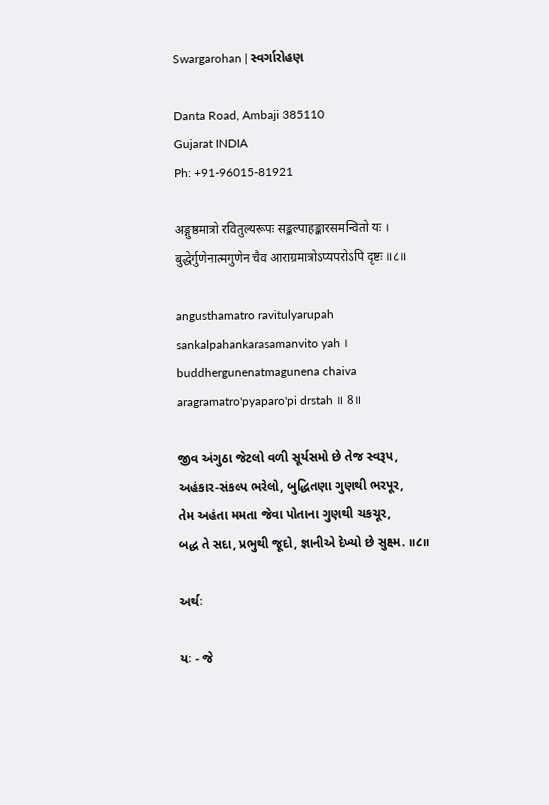Swargarohan | સ્વર્ગારોહણ

Danta Road, Ambaji 385110
Gujarat INDIA
Ph: +91-96015-81921

अङ्गुष्ठमात्रो रवितुल्यरूपः सङ्कल्पाहङ्कारसमन्वितो यः ।
बुद्धेर्गुणेनात्मगुणेन चैव आराग्रमात्रोऽप्यपरोऽपि दृष्टः ॥८॥

angusthamatro ravitulyarupah
sankalpahankarasamanvito yah ।
buddhergunenatmagunena chaiva
aragramatro'pyaparo'pi drstah ॥ 8॥

જીવ અંગુઠા જેટલો વળી સૂર્યસમો છે તેજ સ્વરૂપ,
અહંકાર-સંકલ્પ ભરેલો, બુદ્ધિતણા ગુણથી ભરપૂર,
તેમ અહંતા મમતા જેવા પોતાના ગુણથી ચકચૂર,
બદ્ધ તે સદા, પ્રભુથી જૂદો, જ્ઞાનીએ દેખ્યો છે સુક્ષ્મ. ॥૮॥

અર્થઃ

યઃ - જે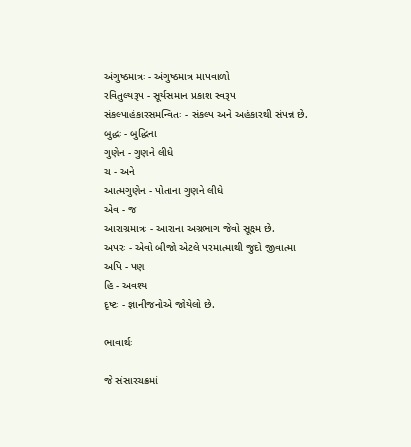અંગુષ્ઠમાત્રઃ - અંગુષ્ઠમાત્ર માપવાળો
રવિતુલ્યરૂપ - સૂર્યસમાન પ્રકાશ સ્વરૂપ
સંકલ્પાહંકારસમન્વિતઃ - સંકલ્પ અને અહંકારથી સંપન્ન છે.
બુદ્ધઃ - બુદ્ધિના
ગુણેન - ગુણને લીધે
ચ - અને
આત્મગુણેન - પોતાના ગુણને લીધે
એવ - જ
આરાગ્રમાત્રઃ - આરાના અગ્રભાગ જેવો સૂક્ષ્મ છે.
અપરઃ - એવો બીજો એટલે પરમાત્માથી જુદો જીવાત્મા
અપિ - પણ
હિ - અવશ્ય
દૃષ્ટઃ - જ્ઞાનીજનોએ જોયેલો છે.

ભાવાર્થઃ

જે સંસારચક્રમાં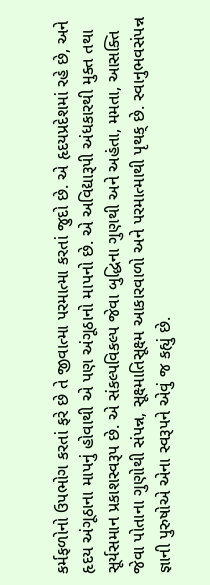કર્મફળોનો ઉપભોગ કરતાં ફરે છે તે જીવાત્મા પરમાત્મા કરતાં જુદો છે. એ હૃદયપ્રદેશમાં રહે છે, અને હૃદય અંગૂઠાના માપનું હોવાથી એ પણ અંગૂઠાનો માપનો છે. એ અવિદ્યારૂપી અંધકારથી મુક્ત તથા સૂર્યસમાન પ્રકાશસ્વરૂપ છે. એ સંકલ્પવિકલ્પ જેવા બુદ્ધિના ગુણથી અને અહંતા, મમતા, આસક્તિ જેવા પોતાના ગુણોથી સંપન્ન, સૂક્ષ્માતિસૂક્ષ્મ આકારવાળો અને પરમાત્માથી પૃથક્ છે. સ્વાનુભવસંપન્ન જ્ઞાની પુરુષોએ એના સ્વરૂપને એવું જ કહ્યું છે.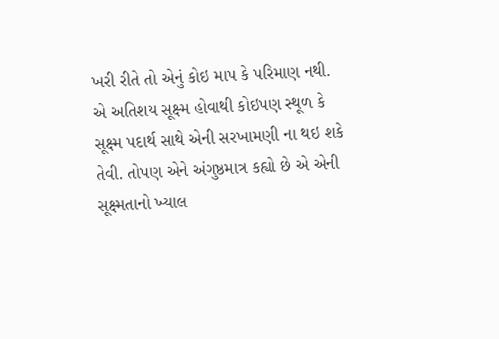ખરી રીતે તો એનું કોઇ માપ કે પરિમાણ નથી. એ અતિશય સૂક્ષ્મ હોવાથી કોઇપણ સ્થૂળ કે સૂક્ષ્મ પદાર્થ સાથે એની સરખામણી ના થઇ શકે તેવી. તોપણ એને અંગુષ્ઠમાત્ર કહ્યો છે એ એની સૂક્ષ્મતાનો ખ્યાલ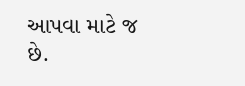આપવા માટે જ છે.